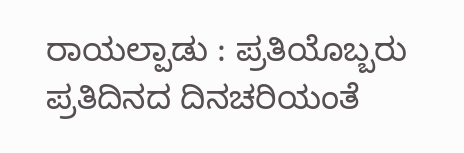ರಾಯಲ್ಪಾಡು : ಪ್ರತಿಯೊಬ್ಬರು ಪ್ರತಿದಿನದ ದಿನಚರಿಯಂತೆ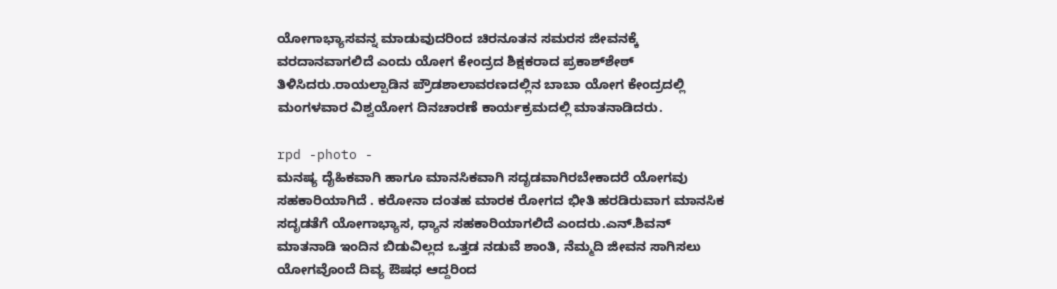ಯೋಗಾಭ್ಯಾಸವನ್ನ ಮಾಡುವುದರಿಂದ ಚಿರನೂತನ ಸಮರಸ ಜೀವನಕ್ಕೆ ವರದಾನವಾಗಲಿದೆ ಎಂದು ಯೋಗ ಕೇಂದ್ರದ ಶಿಕ್ಷಕರಾದ ಪ್ರಕಾಶ್‍ಶೇಠ್ ತಿಳಿಸಿದರು.ರಾಯಲ್ಪಾಡಿನ ಪ್ರೌಡಶಾಲಾವರಣದಲ್ಲಿನ ಬಾಬಾ ಯೋಗ ಕೇಂದ್ರದಲ್ಲಿ ಮಂಗಳವಾರ ವಿಶ್ವಯೋಗ ದಿನಚಾರಣೆ ಕಾರ್ಯಕ್ರಮದಲ್ಲಿ ಮಾತನಾಡಿದರು.

rpd -photo -
ಮನಷ್ಯ ದೈಹಿಕವಾಗಿ ಹಾಗೂ ಮಾನಸಿಕವಾಗಿ ಸದೃಡವಾಗಿರಬೇಕಾದರೆ ಯೋಗವು ಸಹಕಾರಿಯಾಗಿದೆ . ಕರೋನಾ ದಂತಹ ಮಾರಕ ರೋಗದ ಭೀತಿ ಹರಡಿರುವಾಗ ಮಾನಸಿಕ ಸದೃಡತೆಗೆ ಯೋಗಾಭ್ಯಾಸ, ಧ್ಯಾನ ಸಹಕಾರಿಯಾಗಲಿದೆ ಎಂದರು.ಎನ್.ಶಿವನ್ ಮಾತನಾಡಿ ಇಂದಿನ ಬಿಡುವಿಲ್ಲದ ಒತ್ತಡ ನಡುವೆ ಶಾಂತಿ, ನೆಮ್ಮದಿ ಜೀವನ ಸಾಗಿಸಲು ಯೋಗವೊಂದೆ ದಿವ್ಯ ಔಷಧ ಆದ್ದರಿಂದ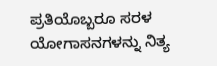ಪ್ರತಿಯೊಬ್ಬರೂ ಸರಳ ಯೋಗಾಸನಗಳನ್ನು ನಿತ್ಯ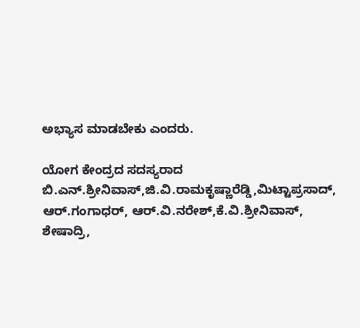ಅಭ್ಯಾಸ ಮಾಡಬೇಕು ಎಂದರು.

ಯೋಗ ಕೇಂದ್ರದ ಸದಸ್ಯರಾದ ಬಿ.ಎನ್.ಶ್ರೀನಿವಾಸ್,ಜಿ.ವಿ.ರಾಮಕೃಷ್ಣಾರೆಡ್ಡಿ,ಮಿಟ್ಟಾಪ್ರಸಾದ್, ಆರ್.ಗಂಗಾಧರ್, ಆರ್.ವಿ.ನರೇಶ್,ಕೆ.ವಿ.ಶ್ರೀನಿವಾಸ್, ಶೇಷಾದ್ರಿ,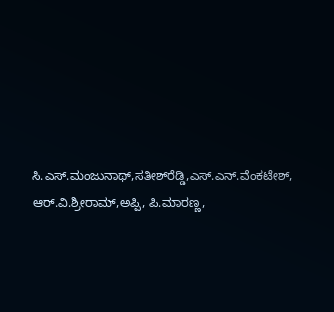ಸಿ.ಎಸ್.ಮಂಜುನಾಥ್,ಸತೀಶ್‍ರೆಡ್ಡಿ,ಎಸ್.ಎನ್.ವೆಂಕಟೇಶ್, ಆರ್.ವಿ.ಶ್ರೀರಾಮ್,ಅಪ್ಪಿ, ಪಿ.ಮಾರಣ್ಣ,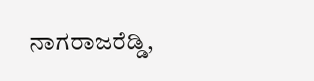ನಾಗರಾಜರೆಡ್ಡಿ,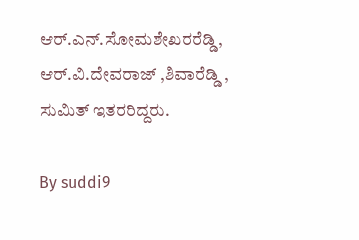ಆರ್.ಎನ್.ಸೋಮಶೇಖರರೆಡ್ಡಿ, ಆರ್.ವಿ.ದೇವರಾಜ್ ,ಶಿವಾರೆಡ್ಡಿ , ಸುಮಿತ್ ಇತರರಿದ್ದರು.

By suddi9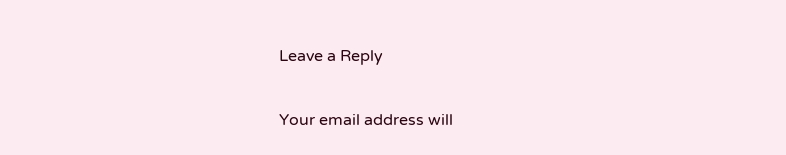Leave a Reply

Your email address will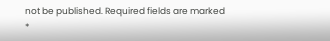not be published. Required fields are marked *